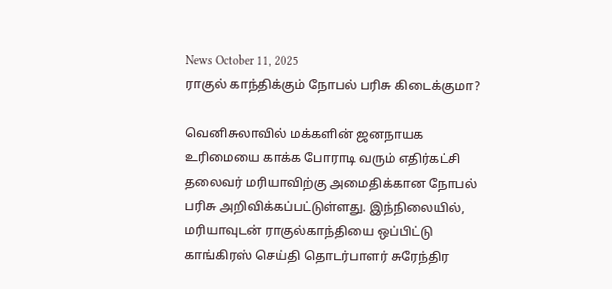News October 11, 2025
ராகுல் காந்திக்கும் நோபல் பரிசு கிடைக்குமா?

வெனிசுலாவில் மக்களின் ஜனநாயக உரிமையை காக்க போராடி வரும் எதிர்கட்சி தலைவர் மரியாவிற்கு அமைதிக்கான நோபல் பரிசு அறிவிக்கப்பட்டுள்ளது. இந்நிலையில், மரியாவுடன் ராகுல்காந்தியை ஒப்பிட்டு காங்கிரஸ் செய்தி தொடர்பாளர் சுரேந்திர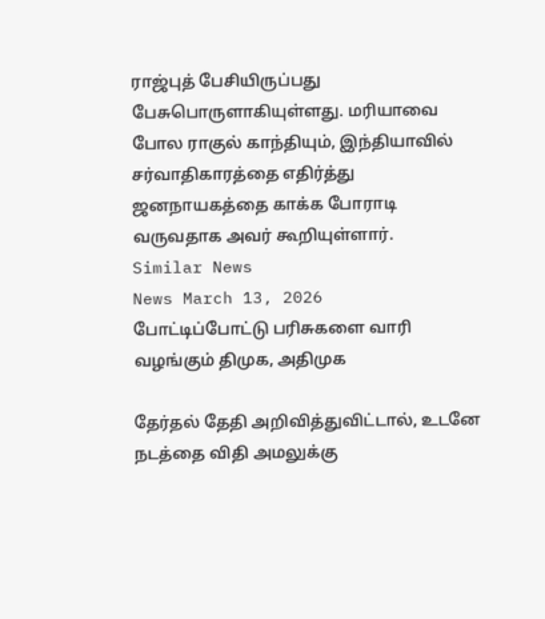ராஜ்புத் பேசியிருப்பது பேசுபொருளாகியுள்ளது. மரியாவை போல ராகுல் காந்தியும், இந்தியாவில் சர்வாதிகாரத்தை எதிர்த்து ஜனநாயகத்தை காக்க போராடி வருவதாக அவர் கூறியுள்ளார்.
Similar News
News March 13, 2026
போட்டிப்போட்டு பரிசுகளை வாரி வழங்கும் திமுக, அதிமுக

தேர்தல் தேதி அறிவித்துவிட்டால், உடனே நடத்தை விதி அமலுக்கு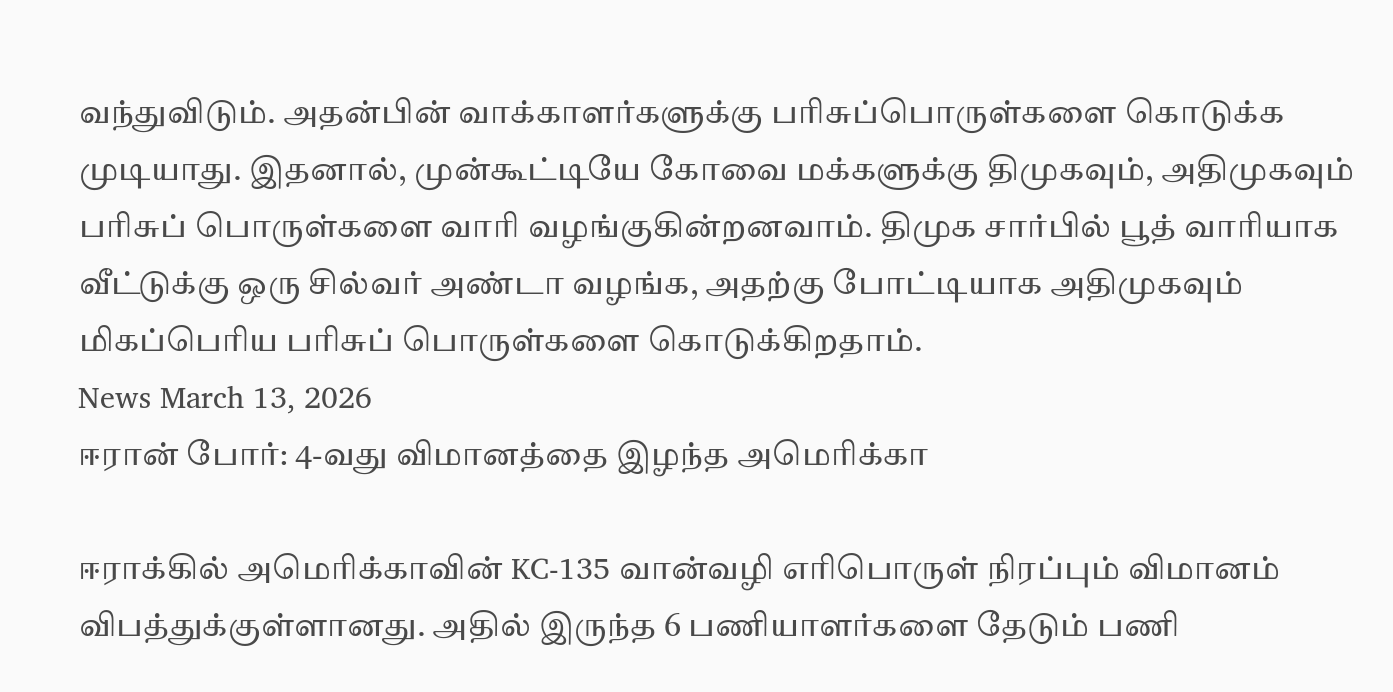வந்துவிடும். அதன்பின் வாக்காளர்களுக்கு பரிசுப்பொருள்களை கொடுக்க முடியாது. இதனால், முன்கூட்டியே கோவை மக்களுக்கு திமுகவும், அதிமுகவும் பரிசுப் பொருள்களை வாரி வழங்குகின்றனவாம். திமுக சார்பில் பூத் வாரியாக வீட்டுக்கு ஒரு சில்வர் அண்டா வழங்க, அதற்கு போட்டியாக அதிமுகவும் மிகப்பெரிய பரிசுப் பொருள்களை கொடுக்கிறதாம்.
News March 13, 2026
ஈரான் போர்: 4-வது விமானத்தை இழந்த அமெரிக்கா

ஈராக்கில் அமெரிக்காவின் KC-135 வான்வழி எரிபொருள் நிரப்பும் விமானம் விபத்துக்குள்ளானது. அதில் இருந்த 6 பணியாளர்களை தேடும் பணி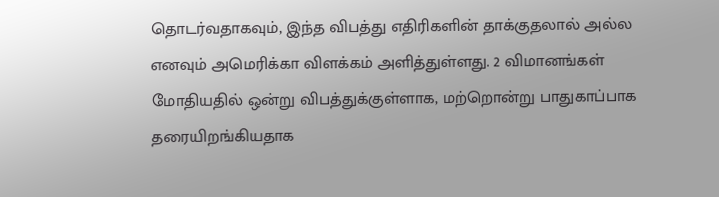தொடர்வதாகவும், இந்த விபத்து எதிரிகளின் தாக்குதலால் அல்ல எனவும் அமெரிக்கா விளக்கம் அளித்துள்ளது. 2 விமானங்கள் மோதியதில் ஒன்று விபத்துக்குள்ளாக, மற்றொன்று பாதுகாப்பாக தரையிறங்கியதாக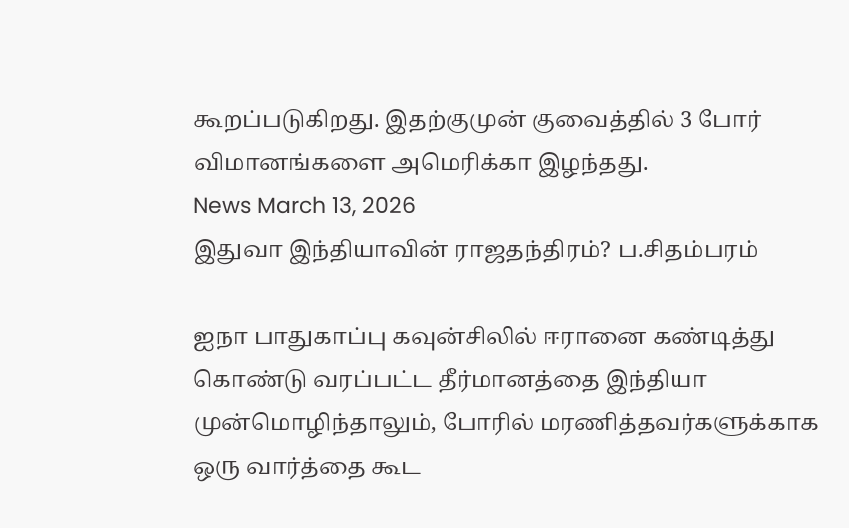கூறப்படுகிறது. இதற்குமுன் குவைத்தில் 3 போர் விமானங்களை அமெரிக்கா இழந்தது.
News March 13, 2026
இதுவா இந்தியாவின் ராஜதந்திரம்? ப.சிதம்பரம்

ஐநா பாதுகாப்பு கவுன்சிலில் ஈரானை கண்டித்து கொண்டு வரப்பட்ட தீர்மானத்தை இந்தியா முன்மொழிந்தாலும், போரில் மரணித்தவர்களுக்காக ஒரு வார்த்தை கூட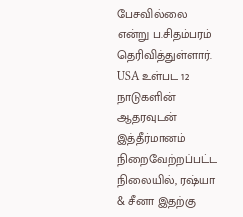பேசவில்லை என்று ப.சிதம்பரம் தெரிவித்துள்ளார். USA உள்பட 12 நாடுகளின் ஆதரவுடன் இத்தீர்மானம் நிறைவேற்றப்பட்ட நிலையில், ரஷ்யா & சீனா இதற்கு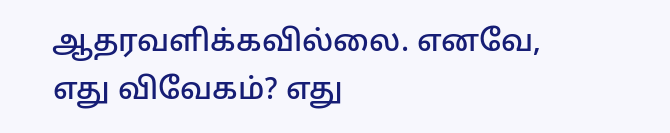ஆதரவளிக்கவில்லை. எனவே, எது விவேகம்? எது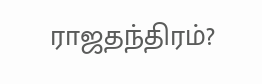ராஜதந்திரம்?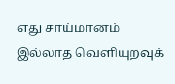எது சாய்மானம் இல்லாத வெளியுறவுக்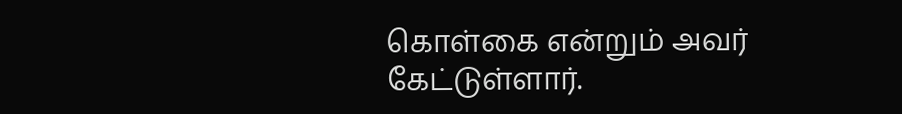கொள்கை என்றும் அவர் கேட்டுள்ளார்.